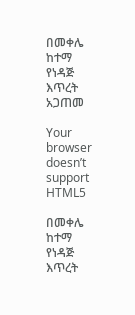በመቀሌ ከተማ የነዳጅ እጥረት አጋጠመ

Your browser doesn’t support HTML5

በመቀሌ ከተማ የነዳጅ እጥረት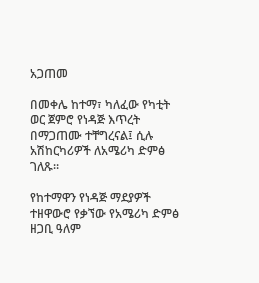አጋጠመ

በመቀሌ ከተማ፣ ካለፈው የካቲት ወር ጀምሮ የነዳጅ እጥረት በማጋጠሙ ተቸግረናል፤ ሲሉ አሽከርካሪዎች ለአሜሪካ ድምፅ ገለጹ።

የከተማዋን የነዳጅ ማደያዎች ተዘዋውሮ የቃኘው የአሜሪካ ድምፅ ዘጋቢ ዓለም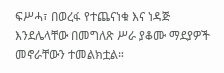ፍሥሓ፣ በወረፋ የተጨናነቁ እና ነዳጅ እንደሌላቸው በመግለጽ ሥራ ያቆሙ ማደያዎች መኖራቸውን ተመልክቷል።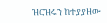ዝርዝሩን ከተያያዘው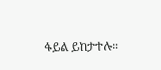ፋይል ይከታተሉ።